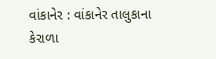વાંકાનેર : વાંકાનેર તાલુકાના કેરાળા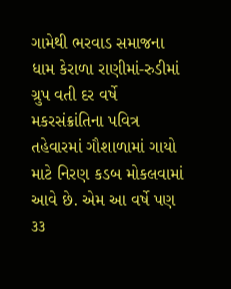ગામેથી ભરવાડ સમાજના ધામ કેરાળા રાણીમાં-રુડીમાં ગ્રુપ વતી દર વર્ષે મકરસંક્રાંતિના પવિત્ર તહેવારમાં ગૌશાળામાં ગાયો માટે નિરણ કડબ મોકલવામાં આવે છે. એમ આ વર્ષે પણ ૩૩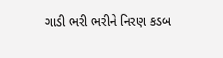ગાડી ભરી ભરીને નિરણ કડબ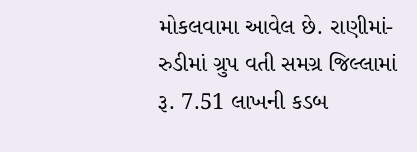મોકલવામા આવેલ છે. રાણીમાં-રુડીમાં ગ્રુપ વતી સમગ્ર જિલ્લામાં રૂ. 7.51 લાખની કડબ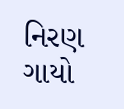નિરણ ગાયો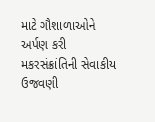માટે ગૌશાળાઓને અર્પણ કરી મકરસંક્રાંતિની સેવાકીય ઉજવણી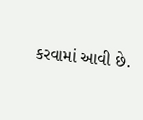કરવામાં આવી છે.